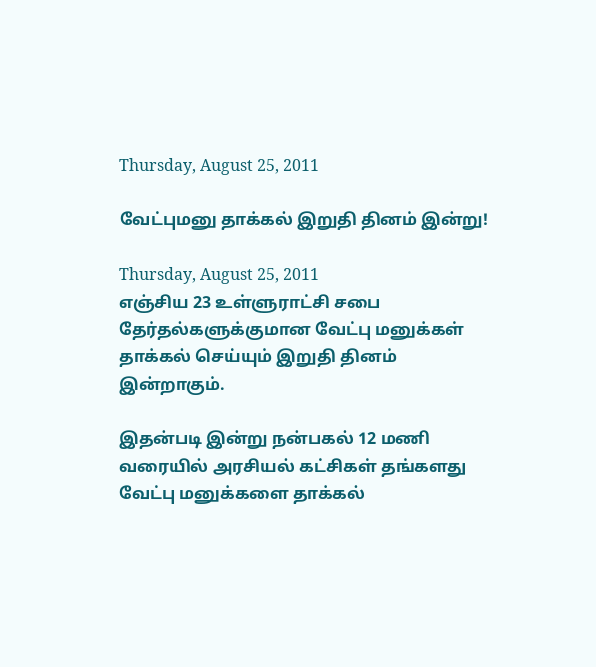Thursday, August 25, 2011

வேட்புமனு தாக்கல் இறுதி தினம் இன்று!

Thursday, August 25, 2011
எஞ்சிய 23 உள்ளுராட்சி சபை தேர்தல்களுக்குமான வேட்பு மனுக்கள் தாக்கல் செய்யும் இறுதி தினம் இன்றாகும்.

இதன்படி இன்று நன்பகல் 12 மணி வரையில் அரசியல் கட்சிகள் தங்களது வேட்பு மனுக்களை தாக்கல்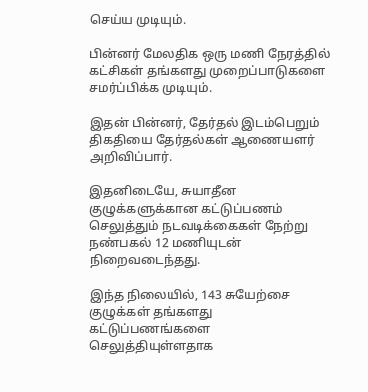செய்ய முடியும்.

பின்னர் மேலதிக ஒரு மணி நேரத்தில் கட்சிகள் தங்களது முறைப்பாடுகளை சமர்ப்பிக்க முடியும்.

இதன் பின்னர், தேர்தல் இடம்பெறும் திகதியை தேர்தல்கள் ஆணையளர் அறிவிப்பார்.

இதனிடையே, சுயாதீன குழுக்களுக்கான கட்டுப்பணம் செலுத்தும் நடவடிக்கைகள் நேற்று நண்பகல் 12 மணியுடன் நிறைவடைந்தது.

இந்த நிலையில், 143 சுயேற்சை குழுக்கள் தங்களது கட்டுப்பணங்களை செலுத்தியுள்ளதாக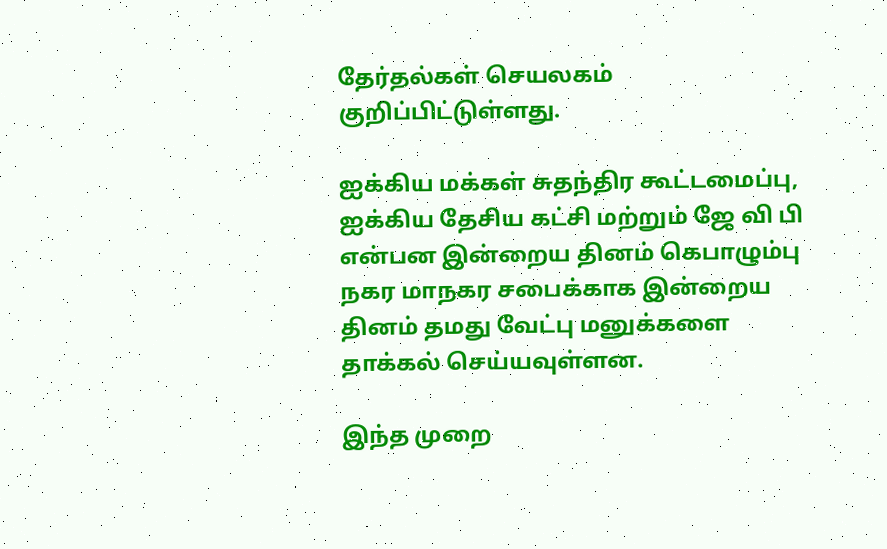தேர்தல்கள் செயலகம் குறிப்பிட்டுள்ளது.

ஐக்கிய மக்கள் சுதந்திர கூட்டமைப்பு, ஐக்கிய தேசிய கட்சி மற்றும் ஜே வி பி என்பன இன்றைய தினம் கெபாழும்பு நகர மாநகர சபைக்காக இன்றைய தினம் தமது வேட்பு மனுக்களை தாக்கல் செய்யவுள்ளன.

இந்த முறை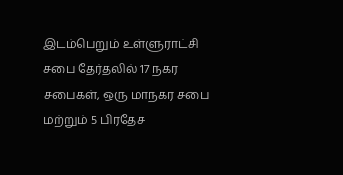இடம்பெறும் உள்ளுராட்சி சபை தேர்தலில் 17 நகர சபைகள், ஒரு மாநகர சபை மற்றும் 5 பிரதேச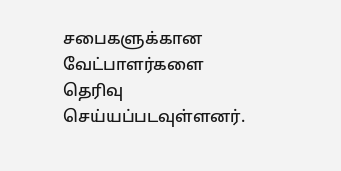சபைகளுக்கான வேட்பாளர்களை தெரிவு செய்யப்படவுள்ளனர்.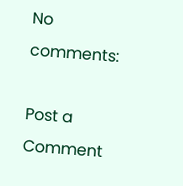No comments:

Post a Comment